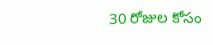30 రోజుల కోసం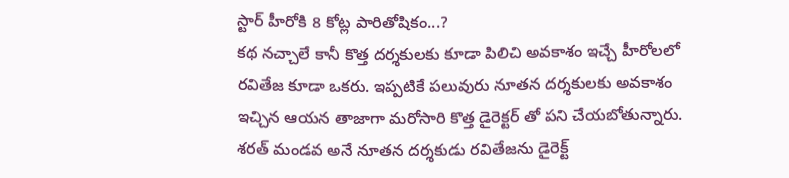స్టార్ హీరోకి 8 కోట్ల పారితోషికం...?
కథ నచ్చాలే కానీ కొత్త దర్శకులకు కూడా పిలిచి అవకాశం ఇచ్చే హీరోలలో రవితేజ కూడా ఒకరు. ఇప్పటికే పలువురు నూతన దర్శకులకు అవకాశం ఇచ్చిన ఆయన తాజాగా మరోసారి కొత్త డైరెక్టర్ తో పని చేయబోతున్నారు. శరత్ మండవ అనే నూతన దర్శకుడు రవితేజను డైరెక్ట్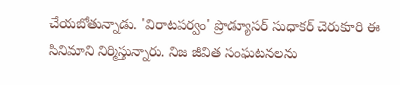చేయబోతున్నాడు. 'విరాటపర్వం' ప్రొడ్యూసర్ సుధాకర్ చెరుకూరి ఈ సినిమాని నిర్మిస్తున్నారు. నిజ జీవిత సంఘటనలను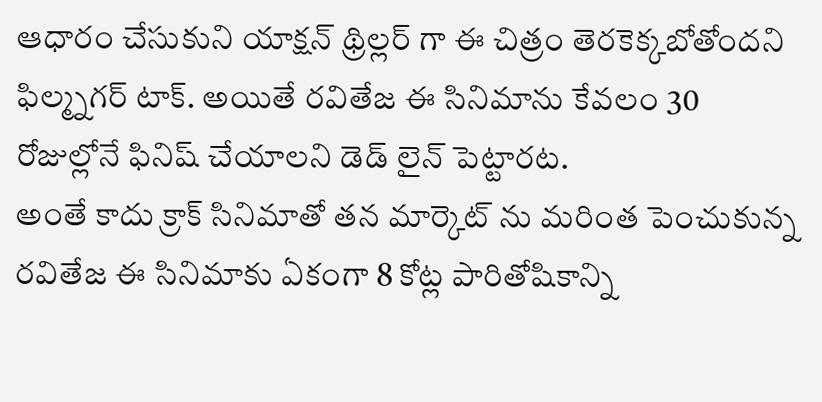ఆధారం చేసుకుని యాక్షన్ థ్రిల్లర్ గా ఈ చిత్రం తెరకెక్కబోతోందని ఫిల్మ్నగర్ టాక్. అయితే రవితేజ ఈ సినిమాను కేవలం 30 రోజుల్లోనే ఫినిష్ చేయాలని డెడ్ లైన్ పెట్టారట.
అంతే కాదు క్రాక్ సినిమాతో తన మార్కెట్ ను మరింత పెంచుకున్న రవితేజ ఈ సినిమాకు ఏకంగా 8 కోట్ల పారితోషికాన్ని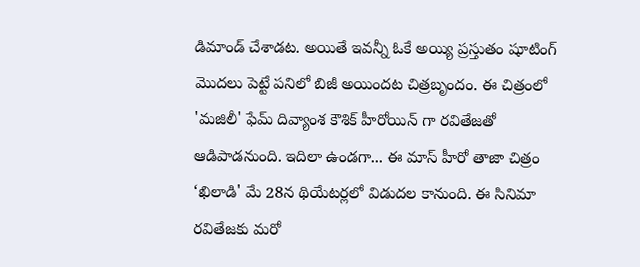డిమాండ్ చేశాడట. అయితే ఇవన్నీ ఓకే అయ్యి ప్రస్తుతం షూటింగ్ మొదలు పెట్టే పనిలో బిజీ అయిందట చిత్రబృందం. ఈ చిత్రంలో 'మజిలీ' ఫేమ్ దివ్యాంశ కౌశిక్ హీరోయిన్ గా రవితేజతో ఆడిపాడనుంది. ఇదిలా ఉండగా... ఈ మాస్ హీరో తాజా చిత్రం ‘ఖిలాడి' మే 28న థియేటర్లలో విడుదల కానుంది. ఈ సినిమా రవితేజకు మరో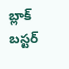బ్లాక్ బస్టర్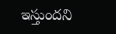ఇస్తుందని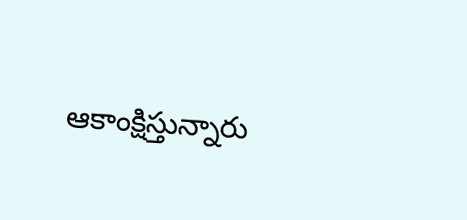ఆకాంక్షిస్తున్నారు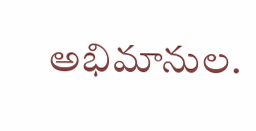అభిమానుల.